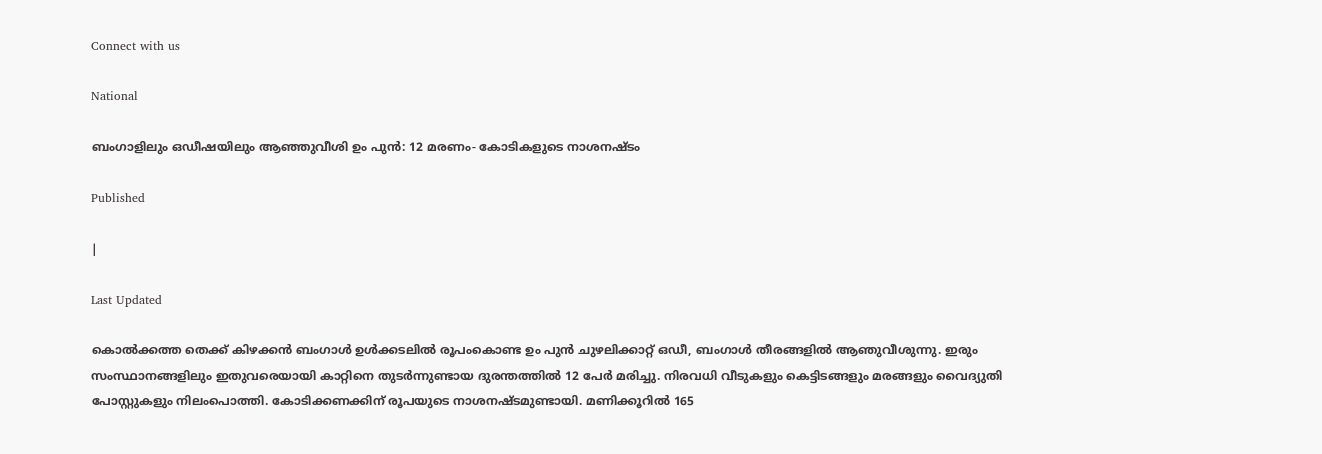Connect with us

National

ബംഗാളിലും ഒഡീഷയിലും ആഞ്ഞുവീശി ഉം പുന്‍: 12 മരണം- കോടികളുടെ നാശനഷ്ടം

Published

|

Last Updated

കൊല്‍ക്കത്ത തെക്ക് കിഴക്കന്‍ ബംഗാള്‍ ഉള്‍ക്കടലില്‍ രൂപംകൊണ്ട ഉം പുന്‍ ചുഴലിക്കാറ്റ് ഒഡീ, ബംഗാള്‍ തീരങ്ങളില്‍ ആഞുവീശുന്നു. ഇരും സംസ്ഥാനങ്ങളിലും ഇതുവരെയായി കാറ്റിനെ തുടര്‍ന്നുണ്ടായ ദുരന്തത്തില്‍ 12 പേര്‍ മരിച്ചു. നിരവധി വീടുകളും കെട്ടിടങ്ങളും മരങ്ങളും വൈദ്യുതി പോസ്റ്റുകളും നിലംപൊത്തി. കോടിക്കണക്കിന് രൂപയുടെ നാശനഷ്ടമുണ്ടായി. മണിക്കൂറില്‍ 165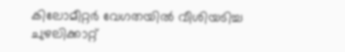കിലോമീറ്റര്‍ വേഗതയില്‍ വീശിയടിച്ച ചുഴലിക്കാറ്റ്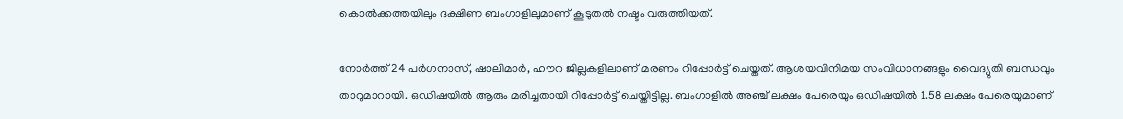കൊല്‍ക്കത്തയിലും ദക്ഷിണ ബംഗാളിലുമാണ് കൂടുതല്‍ നഷ്ടം വരുത്തിയത്.

നോര്‍ത്ത് 24 പര്‍ഗനാസ്, ഷാലിമാര്‍, ഹൗറ ജില്ലകളിലാണ് മരണം റിപ്പോര്‍ട്ട് ചെയ്തത്. ആശയവിനിമയ സംവിധാനങ്ങളും വൈദ്യുതി ബന്ധവും താറുമാറായി. ഒഡിഷയില്‍ ആരും മരിച്ചതായി റിപ്പോര്‍ട്ട് ചെയ്തിട്ടില്ല. ബംഗാളില്‍ അഞ്ച് ലക്ഷം പേരെയും ഒഡിഷയില്‍ 1.58 ലക്ഷം പേരെയുമാണ്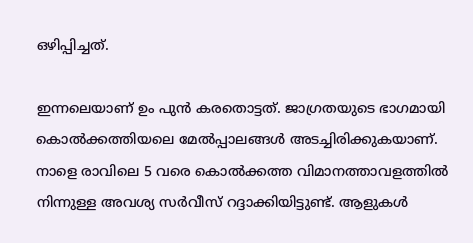ഒഴിപ്പിച്ചത്.

ഇന്നലെയാണ് ഉം പുന്‍ കരതൊട്ടത്. ജാഗ്രതയുടെ ഭാഗമായി കൊല്‍ക്കത്തിയലെ മേല്‍പ്പാലങ്ങള്‍ അടച്ചിരിക്കുകയാണ്. നാളെ രാവിലെ 5 വരെ കൊല്‍ക്കത്ത വിമാനത്താവളത്തില്‍ നിന്നുള്ള അവശ്യ സര്‍വീസ് റദ്ദാക്കിയിട്ടുണ്ട്. ആളുകള്‍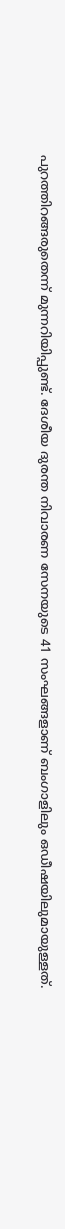പുറത്തിറങ്ങരുതെന്ന് മുന്നറിയിപ്പുണ്ട്. ദേശീയ ദുരന്ത നിവാരണ സേനയുടെ 41 സംഘങ്ങളാണ് ബംഗാളിലും ഒഡീഷയിലുമായുള്ളത്.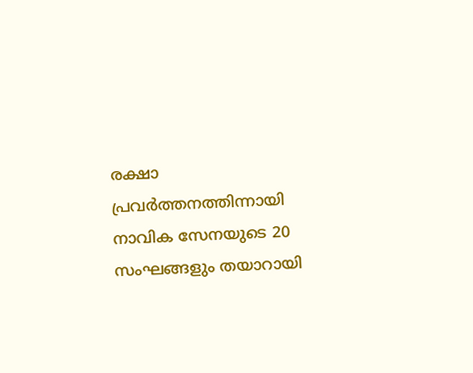രക്ഷാ പ്രവര്‍ത്തനത്തിന്നായി നാവിക സേനയുടെ 20 സംഘങ്ങളും തയാറായി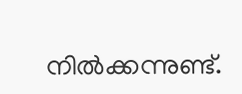നില്‍ക്കന്നുണ്ട്.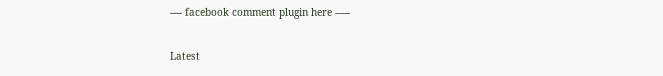---- facebook comment plugin here -----

Latest